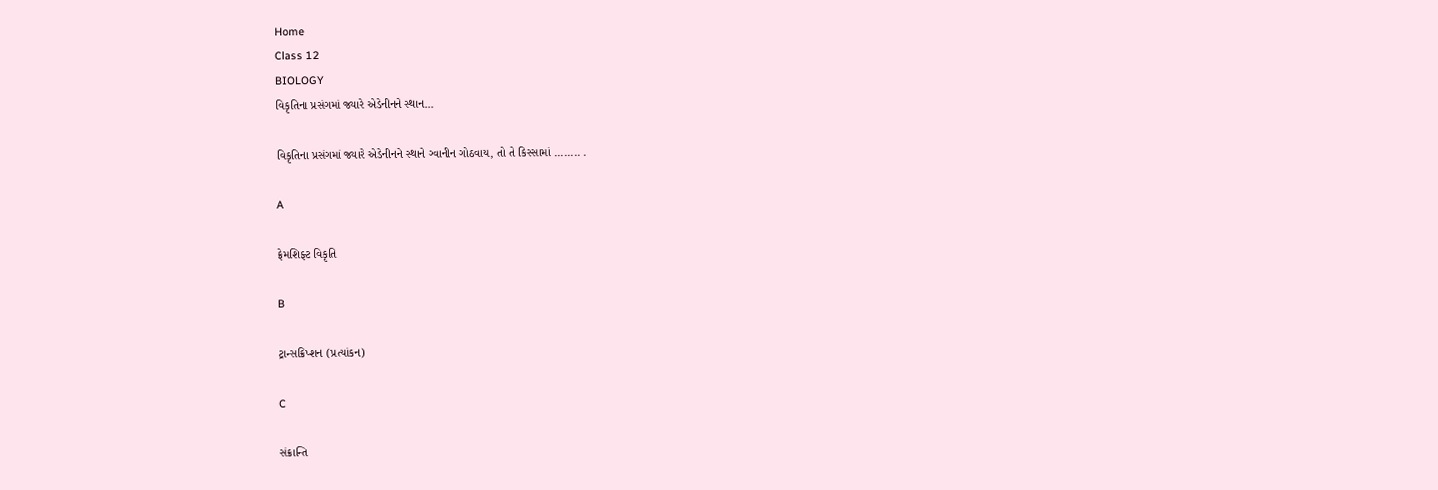Home
Class 12
BIOLOGY
વિકૃતિના પ્રસંગમાં જ્યારે એડેનીનને સ્થાન...

વિકૃતિના પ્રસંગમાં જ્યારે એડેનીનને સ્થાને ગ્વાનીન ગોઠવાય, તો તે કિસ્સામાં ........ .

A

ફ્રેમશિફ્ટ વિકૃતિ

B

ટ્રાન્સક્રિપ્શન (પ્રત્યાંકન)

C

સંક્રાન્તિ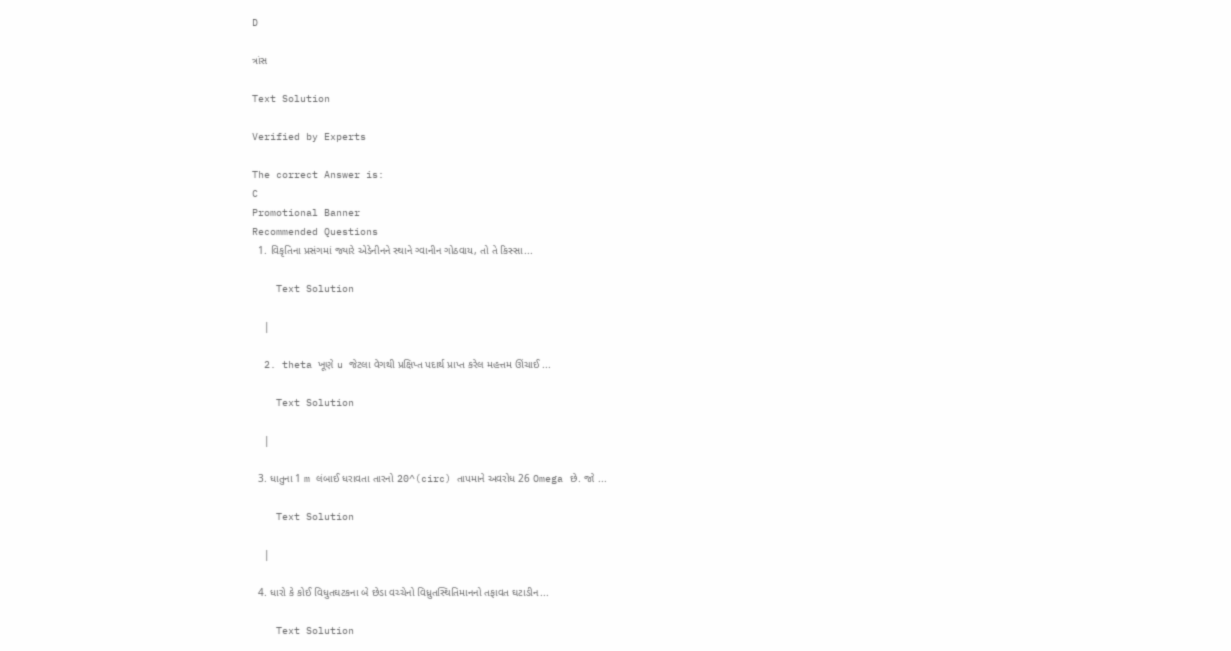D

ત્રાંસ

Text Solution

Verified by Experts

The correct Answer is:
C
Promotional Banner
Recommended Questions
  1. વિકૃતિના પ્રસંગમાં જ્યારે એડેનીનને સ્થાને ગ્વાનીન ગોઠવાય, તો તે કિસ્સા...

    Text Solution

    |

  2. theta ખૂણે u જેટલા વેગથી પ્રક્ષિપ્ત પદાર્થ પ્રાપ્ત કરેલ મહત્તમ ઊંચાઈ ...

    Text Solution

    |

  3. ધાતુના 1 m લંબાઈ ધરાવતા તારનો 20^(circ) તાપમાને અવરોધ 26 Omega છે. જો ...

    Text Solution

    |

  4. ધારો કે કોઈ વિધુતઘટકના બે છેડા વચ્ચેનો વિધ્રુતસ્થિતિમાનનો તફાવત ઘટાડીન...

    Text Solution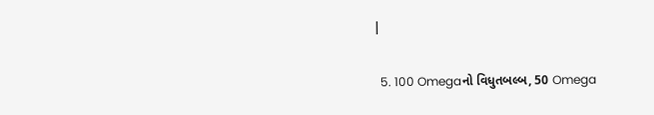|

  5. 100 Omegaનો વિધુતબલ્બ, 50 Omega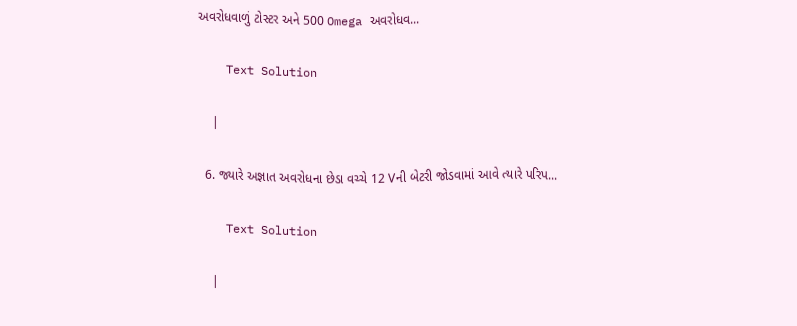અવરોધવાળું ટોસ્ટર અને 500 Omega અવરોધવ...

    Text Solution

    |

  6. જ્યારે અજ્ઞાત અવરોધના છેડા વચ્ચે 12 Vની બેટરી જોડવામાં આવે ત્યારે પરિપ...

    Text Solution

    |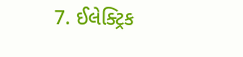7. ઈલેક્ટ્રિક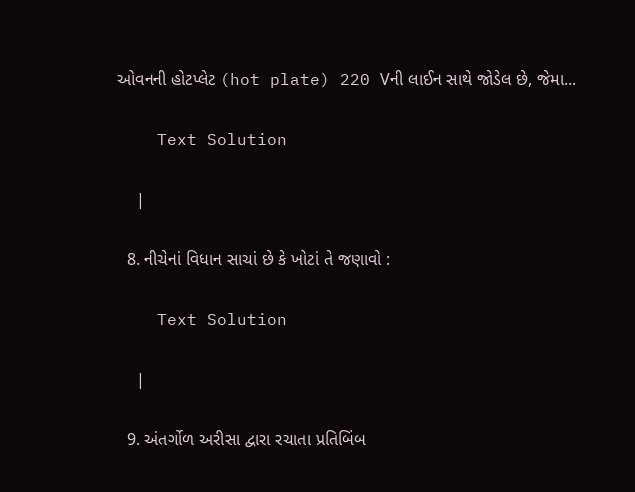ઓવનની હોટપ્લેટ (hot plate) 220 Vની લાઈન સાથે જોડેલ છે, જેમા...

    Text Solution

    |

  8. નીચેનાં વિધાન સાચાં છે કે ખોટાં તે જણાવો :

    Text Solution

    |

  9. અંતર્ગોળ અરીસા દ્વારા રચાતા પ્રતિબિંબ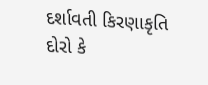દર્શાવતી કિરણાકૃતિ દોરો કે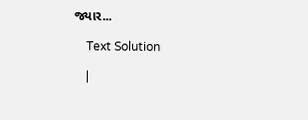જ્યાર...

    Text Solution

    |